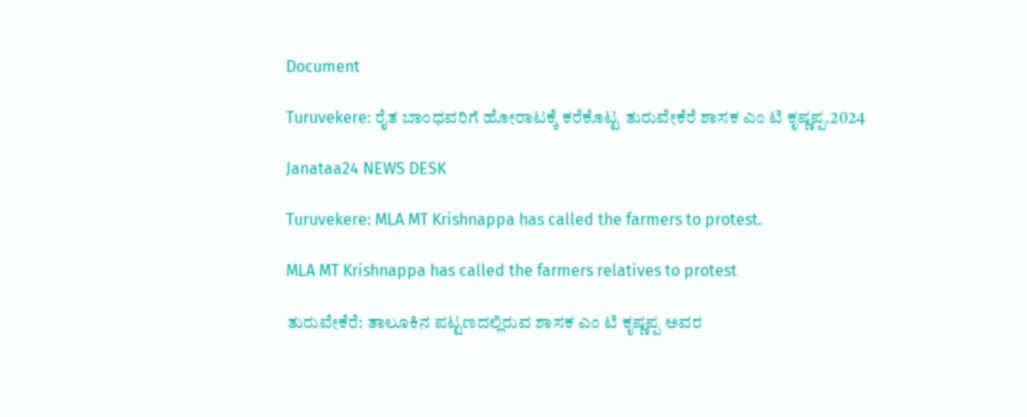Document

Turuvekere: ರೈತ ಬಾಂಧವರಿಗೆ ಹೋರಾಟಕ್ಕೆ ಕರೆಕೊಟ್ಟ ತುರುವೇಕೆರೆ ಶಾಸಕ ಎಂ ಟಿ ಕೃಷ್ಣಪ್ಪ.2024

Janataa24 NEWS DESK

Turuvekere: MLA MT Krishnappa has called the farmers to protest.

MLA MT Krishnappa has called the farmers relatives to protest

ತುರುವೇಕೆರೆ: ತಾಲೂಕಿನ ಪಟ್ಟಣದಲ್ಲಿರುವ ಶಾಸಕ ಎಂ ಟಿ ಕೃಷ್ಣಪ್ಪ ಅವರ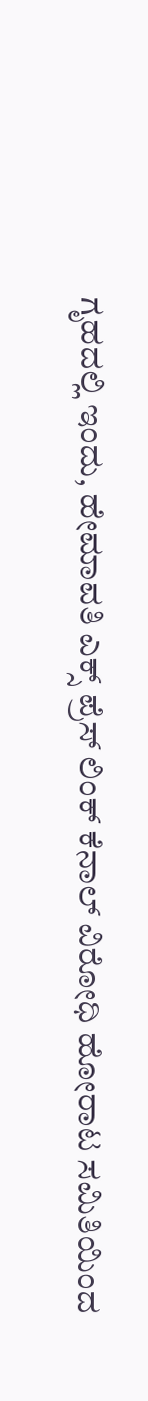ಗೃಹದಲ್ಲಿ ಇಂದು, ಹೇಮಾವತಿ ಎಕ್ಸ್ ಪ್ರೆಸ್ ಲಿಂಕ್ ಕೆನಾಲ್ ವಿರೋಧಿ ಹೋರಾಟ ಸಮಿತಿಯಿಂದ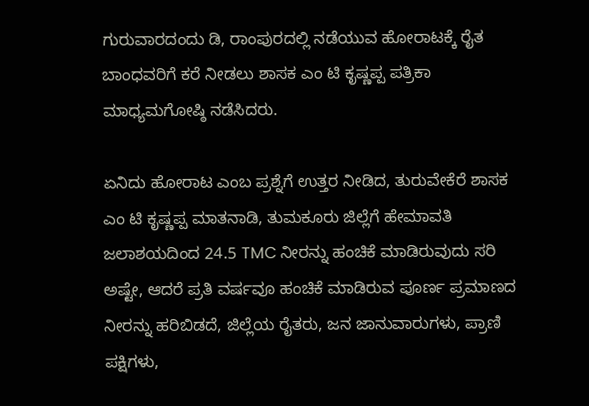ಗುರುವಾರದಂದು ಡಿ, ರಾಂಪುರದಲ್ಲಿ ನಡೆಯುವ ಹೋರಾಟಕ್ಕೆ ರೈತ ಬಾಂಧವರಿಗೆ ಕರೆ ನೀಡಲು ಶಾಸಕ ಎಂ ಟಿ ಕೃಷ್ಣಪ್ಪ ಪತ್ರಿಕಾ ಮಾಧ್ಯಮಗೋಷ್ಠಿ ನಡೆಸಿದರು.

ಏನಿದು ಹೋರಾಟ ಎಂಬ ಪ್ರಶ್ನೆಗೆ ಉತ್ತರ ನೀಡಿದ, ತುರುವೇಕೆರೆ ಶಾಸಕ ಎಂ ಟಿ ಕೃಷ್ಣಪ್ಪ ಮಾತನಾಡಿ, ತುಮಕೂರು ಜಿಲ್ಲೆಗೆ ಹೇಮಾವತಿ ಜಲಾಶಯದಿಂದ 24.5 TMC ನೀರನ್ನು ಹಂಚಿಕೆ ಮಾಡಿರುವುದು ಸರಿ ಅಷ್ಟೇ, ಆದರೆ ಪ್ರತಿ ವರ್ಷವೂ ಹಂಚಿಕೆ ಮಾಡಿರುವ ಪೂರ್ಣ ಪ್ರಮಾಣದ ನೀರನ್ನು ಹರಿಬಿಡದೆ, ಜಿಲ್ಲೆಯ ರೈತರು, ಜನ ಜಾನುವಾರುಗಳು, ಪ್ರಾಣಿ ಪಕ್ಷಿಗಳು,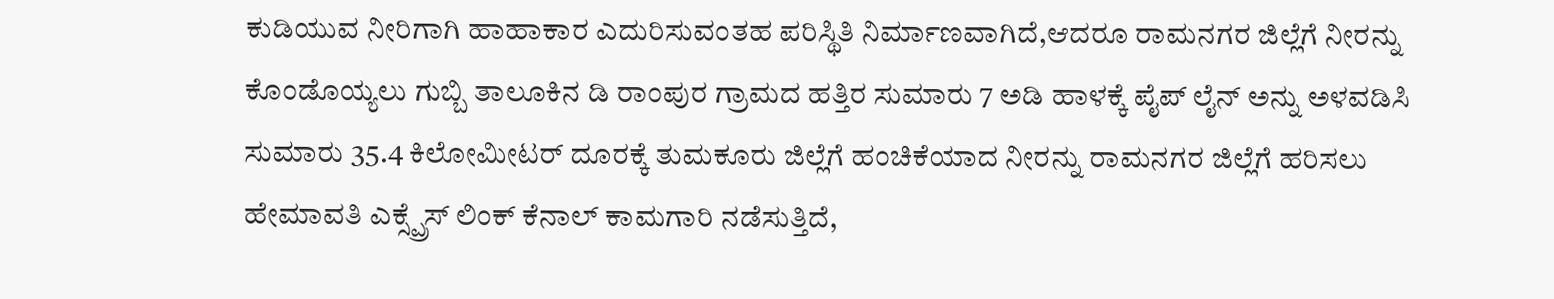ಕುಡಿಯುವ ನೀರಿಗಾಗಿ ಹಾಹಾಕಾರ ಎದುರಿಸುವಂತಹ ಪರಿಸ್ಥಿತಿ ನಿರ್ಮಾಣವಾಗಿದೆ,ಆದರೂ ರಾಮನಗರ ಜಿಲ್ಲೆಗೆ ನೀರನ್ನು ಕೊಂಡೊಯ್ಯಲು ಗುಬ್ಬಿ ತಾಲೂಕಿನ ಡಿ ರಾಂಪುರ ಗ್ರಾಮದ ಹತ್ತಿರ ಸುಮಾರು 7 ಅಡಿ ಹಾಳಕ್ಕೆ ಪೈಪ್ ಲೈನ್ ಅನ್ನು ಅಳವಡಿಸಿ ಸುಮಾರು 35.4 ಕಿಲೋಮೀಟರ್ ದೂರಕ್ಕೆ ತುಮಕೂರು ಜಿಲ್ಲೆಗೆ ಹಂಚಿಕೆಯಾದ ನೀರನ್ನು ರಾಮನಗರ ಜಿಲ್ಲೆಗೆ ಹರಿಸಲು ಹೇಮಾವತಿ ಎಕ್ಸ್ಪ್ರೆಸ್ ಲಿಂಕ್ ಕೆನಾಲ್ ಕಾಮಗಾರಿ ನಡೆಸುತ್ತಿದೆ,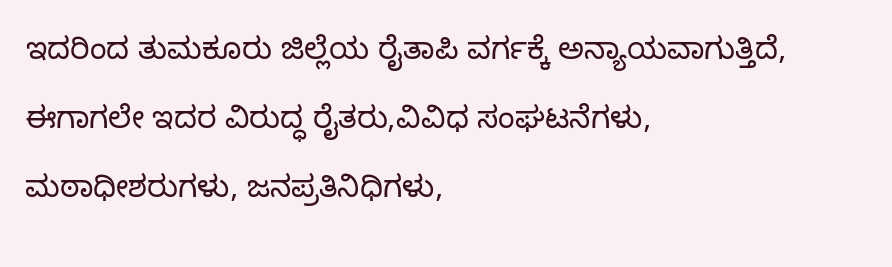ಇದರಿಂದ ತುಮಕೂರು ಜಿಲ್ಲೆಯ ರೈತಾಪಿ ವರ್ಗಕ್ಕೆ ಅನ್ಯಾಯವಾಗುತ್ತಿದೆ, ಈಗಾಗಲೇ ಇದರ ವಿರುದ್ಧ ರೈತರು,ವಿವಿಧ ಸಂಘಟನೆಗಳು, ಮಠಾಧೀಶರುಗಳು, ಜನಪ್ರತಿನಿಧಿಗಳು,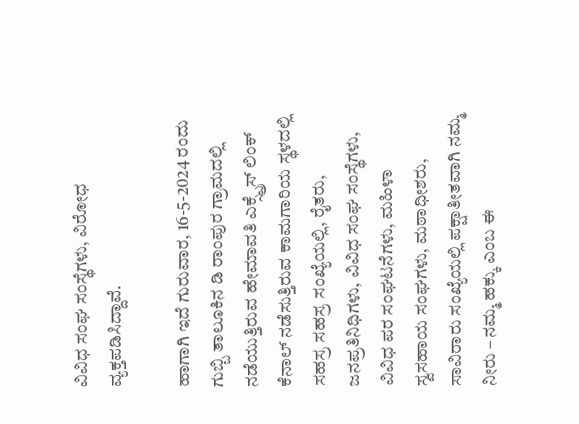ವಿವಿಧ ಸಂಘ ಸಂಸ್ಥೆಗಳು, ವಿರೋಧ ವ್ಯಕ್ತಪಡಿಸಿದ್ದಾವೆ.

ಹಾಗಾಗಿ ಇದೆ ಗುರುವಾರ, 16-5-2024 ರಂದು ಗುಬ್ಬಿ ತಾಲೂಕಿನ ಡಿ ರಾಂಪುರ ಗ್ರಾಮದಲ್ಲಿ ನಡೆಯುತ್ತಿರುವ ಹೇಮಾವತಿ ಎಕ್ಸ್ಪ್ರೆಸ್ ಲಿಂಕ್ ಕೆನಾಲ್ ನಡೆಸುತ್ತಿರುವ ಕಾಮಗಾರಿಯ ಸ್ಥಳದಲ್ಲಿ ಸಹಸ್ರ ಸಹಸ್ರ ಸಂಖ್ಯೆಯಲ್ಲಿ, ರೈತರು, ಜನಪ್ರತಿನಿಧಿಗಳು, ವಿವಿಧ ಸಂಘ ಸಂಸ್ಥೆಗಳು, ವಿವಿಧ ಪರ ಸಂಘಟನೆಗಳು, ಮಹಿಳಾ ಸ್ವಸಹಾಯ ಸಂಘಗಳು, ಮಠಾಧೀಶರು, ಸಾವಿರಾರು ಸಂಖ್ಯೆಯಲ್ಲಿ ಪಕ್ಷಾತೀತವಾಗಿ ನಮ್ಮ ನೀರು – ನಮ್ಮ ಹಕ್ಕು ಎಂಬ ಈ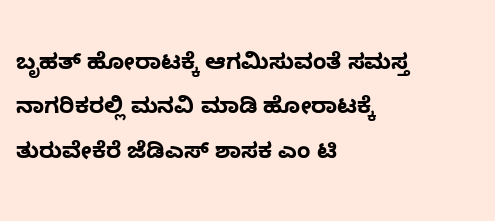ಬೃಹತ್ ಹೋರಾಟಕ್ಕೆ ಆಗಮಿಸುವಂತೆ ಸಮಸ್ತ ನಾಗರಿಕರಲ್ಲಿ ಮನವಿ ಮಾಡಿ ಹೋರಾಟಕ್ಕೆ ತುರುವೇಕೆರೆ ಜೆಡಿಎಸ್ ಶಾಸಕ ಎಂ ಟಿ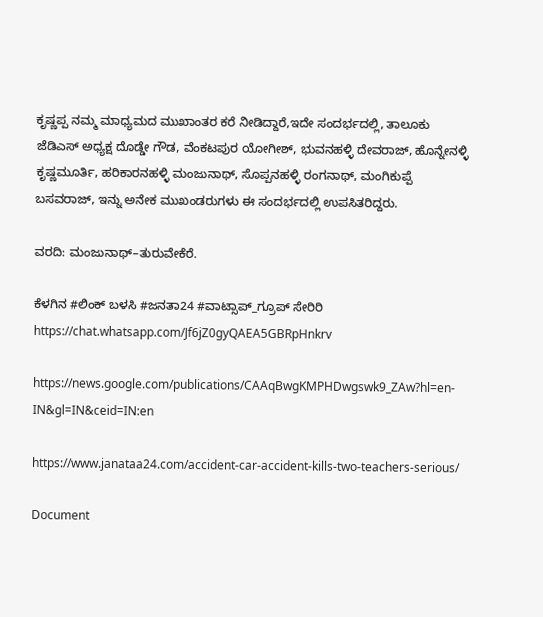ಕೃಷ್ಣಪ್ಪ ನಮ್ಮ ಮಾಧ್ಯಮದ ಮುಖಾಂತರ ಕರೆ ನೀಡಿದ್ದಾರೆ,ಇದೇ ಸಂದರ್ಭದಲ್ಲಿ, ತಾಲೂಕು ಜೆಡಿಎಸ್ ಅಧ್ಯಕ್ಷ ದೊಡ್ಡೇ ಗೌಡ, ವೆಂಕಟಪುರ ಯೋಗೀಶ್, ಭುವನಹಳ್ಳಿ ದೇವರಾಜ್, ಹೊನ್ನೇನಳ್ಳಿ ಕೃಷ್ಣಮೂರ್ತಿ, ಹರಿಕಾರನಹಳ್ಳಿ ಮಂಜುನಾಥ್, ಸೊಪ್ಪನಹಳ್ಳಿ ರಂಗನಾಥ್, ಮಂಗಿಕುಪ್ಪೆ ಬಸವರಾಜ್, ಇನ್ನು ಅನೇಕ ಮುಖಂಡರುಗಳು ಈ ಸಂದರ್ಭದಲ್ಲಿ ಉಪಸಿತರಿದ್ದರು.

ವರದಿ: ಮಂಜುನಾಥ್–ತುರುವೇಕೆರೆ.

ಕೆಳಗಿನ #ಲಿಂಕ್ ಬಳಸಿ #ಜನತಾ24 #ವಾಟ್ಸಾಪ್_ಗ್ರೂಪ್ ಸೇರಿರಿ https://chat.whatsapp.com/Jf6jZ0gyQAEA5GBRpHnkrv

https://news.google.com/publications/CAAqBwgKMPHDwgswk9_ZAw?hl=en-IN&gl=IN&ceid=IN:en

https://www.janataa24.com/accident-car-accident-kills-two-teachers-serious/

Document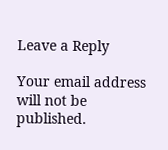Leave a Reply

Your email address will not be published.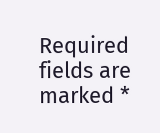Required fields are marked *